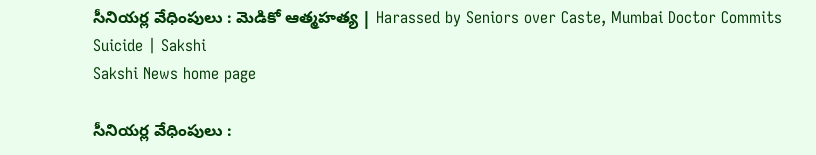సీనియర్ల వేధింపులు : మెడికో ఆత్మహత్య | Harassed by Seniors over Caste, Mumbai Doctor Commits Suicide | Sakshi
Sakshi News home page

సీనియర్ల వేధింపులు :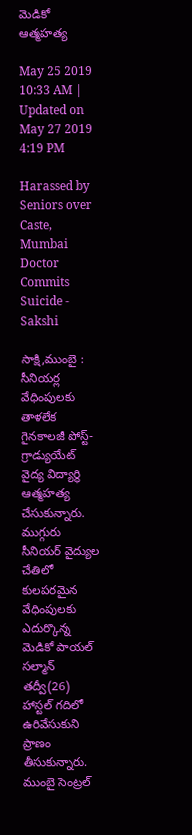మెడికో ఆత్మహత్య

May 25 2019 10:33 AM | Updated on May 27 2019 4:19 PM

Harassed by Seniors over Caste, Mumbai Doctor Commits Suicide - Sakshi

సాక్షి,ముంబై : సీనియర్ల వేధింపులకు తాళలేక గైనకాలజీ పోస్ట్-గ్రాడ్యుయేట్ వైద్య విద్యార్థి ఆత్మహత్య చేసుకున్నారు. ముగ్గురు సీనియర్ వైద్యుల చేతిలో కులపరమైన వేధింపులకు ఎదుర్కొన్న మెడికో పాయల్‌ సల్మాన్‌ తద్వీ(26) హాస్టల్‌ గదిలో ఉరివేసుకుని ప్రాణం తీసుకున్నారు. ముంబై సెంట్రల్‌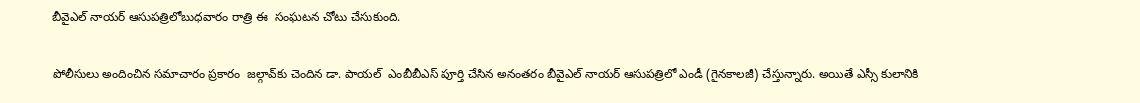బీవైఎల్‌ నాయర్‌ ఆసుపత్రిలోబుధవారం రాత్రి ఈ  సంఘటన చోటు చేసుకుంది.

పోలీసులు అందించిన సమాచారం ప్రకారం  జల్గావ్‌కు చెందిన డా. పాయల్‌  ఎంబీబీఎస్‌ పూర్తి చేసిన అనంతరం బీవైఎల్‌ నాయర్‌ ఆసుపత్రిలో ఎండీ (గైనకాలజీ) చేస్తున్నారు. అయితే ఎస్సీ కులానికి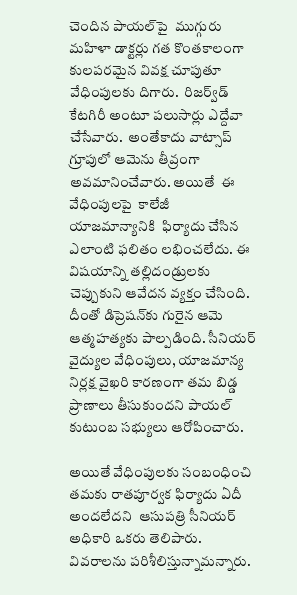చెందిన పాయల్‌పై  ముగ్గురు మహిళా డాక్టర్లు గత కొంతకాలంగా కులపరమైన వివక్ష చూపుతూ వేధింపులకు దిగారు.  రిజర్వ్‌డ్‌ కేటగిరీ అంటూ పలుసార్లు ఎద్దేవా చేసేవారు.  అంతేకాదు వాట్సాప్‌ గ్రూపులో ఆమెను తీవ్రంగా అవమానించేవారు. అయితే  ఈ వేధింపులపై  కాలేజీ యాజమాన్యానికి  ఫిర్యాదు చేసిన ఎలాంటి ఫలితం లభించలేదు. ఈ విషయాన్ని తల్లిదండ్రులకు చెప్పుకుని ఆవేదన వ్యక్తం చేసింది. దీంతో డిప్రెషన్‌కు గురైన ఆమె ఆత్మహత్యకు పాల్పడింది. సీనియర్‌ వైద్యుల వేధింపులు, యాజమాన్య నిర్లక్ష వైఖరి కారణంగా తమ బిడ్డ ప్రాణాలు తీసుకుందని పాయల్‌ కుటుంబ సభ్యులు ఆరోపించారు.

అయితే వేధింపులకు సంబంధించి తమకు రాతపూర్వక ఫిర్యాదు ఏదీ అందలేదని  ఆసుపత్రి సీనియర్‌ అధికారి ఒకరు తెలిపారు. వివరాలను పరిశీలిస్తున్నామన్నారు.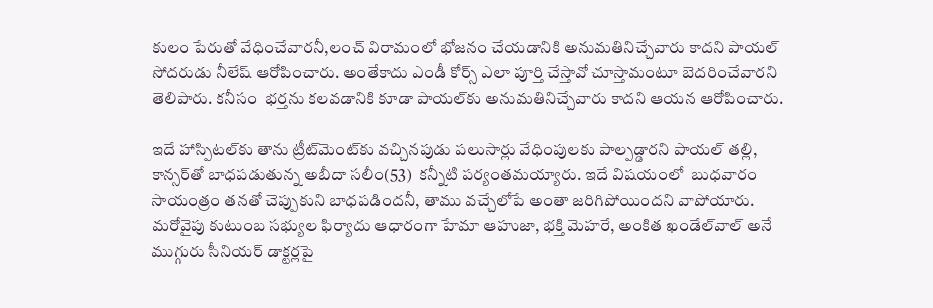కులం పేరుతో వేధించేవారనీ,లంచ్‌ విరామంలో భోజనం చేయడానికి అనుమతినిచ్చేవారు కాదని పాయల్‌ సోదరుడు నీలేష్‌ ఆరోపించారు. అంతేకాదు ఎండీ కోర్స్‌ ఎలా పూర్తి చేస్తావో చూస్తామంటూ బెదరించేవారని తెలిపారు. కనీసం  భర్తను కలవడానికి కూడా పాయల్‌కు అనుమతినిచ్చేవారు కాదని ఆయన ఆరోపించారు.

ఇదే హాస్పిటల్‌కు తాను ట్రీట్‌మెంట్‌కు వచ్చినపుడు పలుసార్లు వేధింపులకు పాల్పడ్డారని పాయల్‌ తల్లి, కాన్సర్‌తో బాధపడుతున్న అబీదా సలీం(53)  కన్నీటి పర్యంతమయ్యారు. ఇదే విషయంలో  బుధవారం సాయంత్రం తనతో చెప్పుకుని బాధపడిందనీ, తాము వచ్చేలోపే అంతా జరిగిపోయిందని వాపోయారు. మరోవైపు కుటుంబ సభ్యుల ఫిర్యాదు ఆధారంగా హేమా ఆహుజా, భక్తి మెహరే, అంకిత ఖండేల్‌వాల్‌ అనే ముగ్గురు సీనియర్‌ డాక్టర్లపై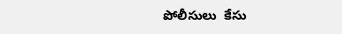పోలీసులు  కేసు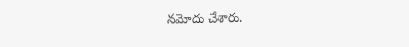నమోదు చేశారు.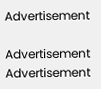Advertisement

Advertisement
Advertisement